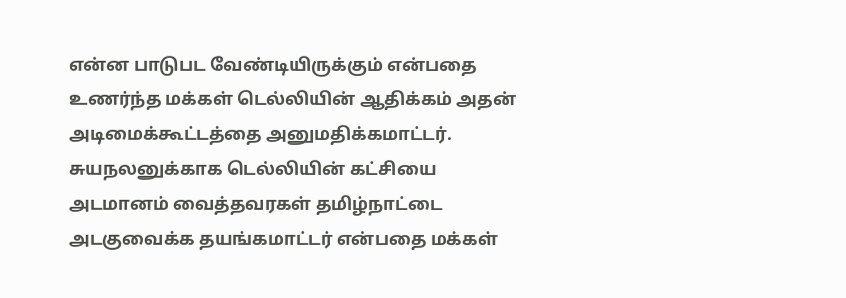என்ன பாடுபட வேண்டியிருக்கும் என்பதை உணர்ந்த மக்கள் டெல்லியின் ஆதிக்கம் அதன் அடிமைக்கூட்டத்தை அனுமதிக்கமாட்டர்.
சுயநலனுக்காக டெல்லியின் கட்சியை அடமானம் வைத்தவரகள் தமிழ்நாட்டை அடகுவைக்க தயங்கமாட்டர் என்பதை மக்கள்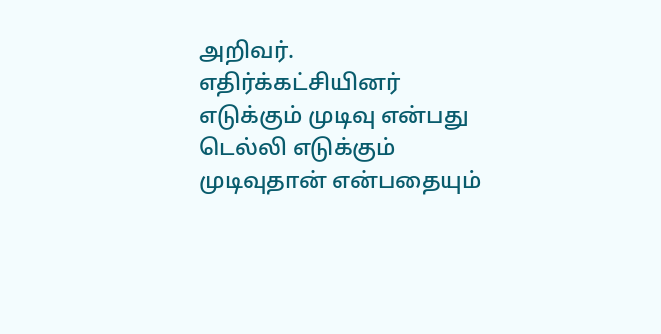அறிவர்.
எதிர்க்கட்சியினர் எடுக்கும் முடிவு என்பது டெல்லி எடுக்கும் முடிவுதான் என்பதையும்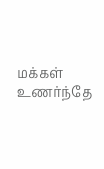மக்கள் உணர்ந்தே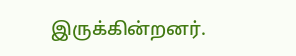இருக்கின்றனர்.